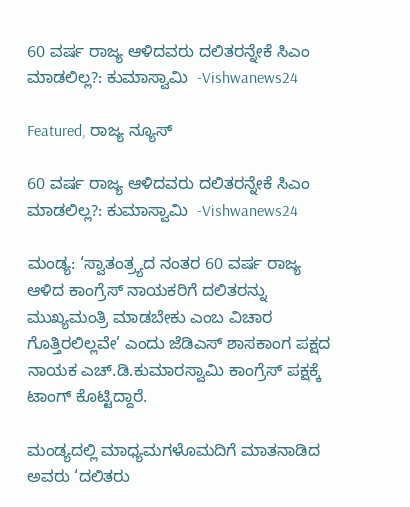60 ವರ್ಷ ರಾಜ್ಯ ಆಳಿದವರು ದಲಿತರನ್ನೇಕೆ ಸಿಎಂ ಮಾಡಲಿಲ್ಲ?: ಕುಮಾಸ್ವಾಮಿ  -Vishwanews24

Featured, ರಾಜ್ಯ ನ್ಯೂಸ್

60 ವರ್ಷ ರಾಜ್ಯ ಆಳಿದವರು ದಲಿತರನ್ನೇಕೆ ಸಿಎಂ ಮಾಡಲಿಲ್ಲ?: ಕುಮಾಸ್ವಾಮಿ  -Vishwanews24

ಮಂಡ್ಯ: ‘ಸ್ವಾತಂತ್ರ್ಯದ ನಂತರ 60 ವರ್ಷ ರಾಜ್ಯ ಆಳಿದ ಕಾಂಗ್ರೆಸ್ ನಾಯಕರಿಗೆ ದಲಿತರನ್ನು ಮುಖ್ಯಮಂತ್ರಿ ಮಾಡಬೇಕು ಎಂಬ ವಿಚಾರ ಗೊತ್ತಿರಲಿಲ್ಲವೇ’ ಎಂದು ಜೆಡಿಎಸ್ ಶಾಸಕಾಂಗ ಪಕ್ಷದ ನಾಯಕ ಎಚ್.ಡಿ.ಕುಮಾರಸ್ವಾಮಿ ಕಾಂಗ್ರೆಸ್ ಪಕ್ಷಕ್ಕೆ ಟಾಂಗ್ ಕೊಟ್ಟಿದ್ದಾರೆ.

ಮಂಡ್ಯದಲ್ಲಿ ಮಾಧ್ಯಮಗಳೊಮದಿಗೆ ಮಾತನಾಡಿದ ಅವರು ‘ದಲಿತರು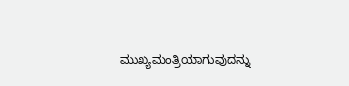ಮುಖ್ಯಮಂತ್ರಿಯಾಗುವುದನ್ನು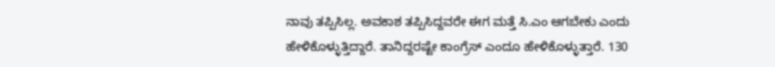ನಾವು ತಪ್ಪಿಸಿಲ್ಲ. ಅವಕಾಶ ತಪ್ಪಿಸಿದ್ದವರೇ ಈಗ ಮತ್ತೆ ಸಿ.ಎಂ ಆಗಬೇಕು ಎಂದು ಹೇಳಿಕೊಳ್ಳುತ್ತಿದ್ದಾರೆ. ತಾನಿದ್ದರಷ್ಟೇ ಕಾಂಗ್ರೆಸ್‌ ಎಂದೂ ಹೇಳಿಕೊಳ್ಳುತ್ತಾರೆ. 130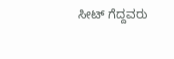ಸೀಟ್‌ ಗೆದ್ದವರು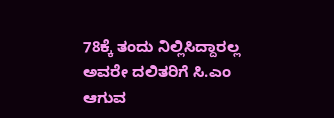78ಕ್ಕೆ ತಂದು ನಿಲ್ಲಿಸಿದ್ದಾರಲ್ಲ ಅವರೇ ದಲಿತರಿಗೆ ಸಿ.ಎಂ ಆಗುವ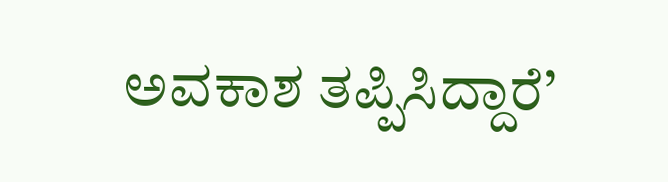ಅವಕಾಶ ತಪ್ಪಿಸಿದ್ದಾರೆ’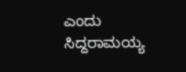ಎಂದು ಸಿದ್ದರಾಮಯ್ಯ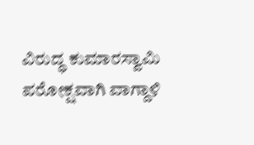ವಿರುದ್ಧ ಕುಮಾರಸ್ವಾಮಿ ಪರೋಕ್ಷವಾಗಿ ವಾಗ್ದಾಳಿ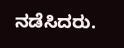ನಡೆಸಿದರು.